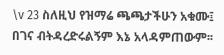\v 23 ስለዚህ የዝማሬ ጫጫታችሁን አቁሙ፤ በገና ብትዳረድሩልኝም እኔ አላዳምጠውም፡፡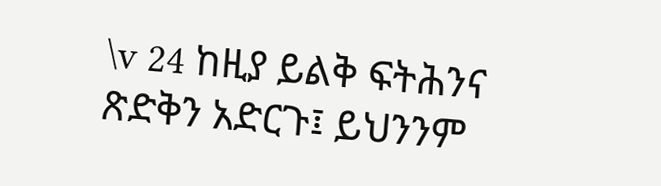\v 24 ከዚያ ይልቅ ፍትሕንና ጽድቅን አድርጉ፤ ይህንንም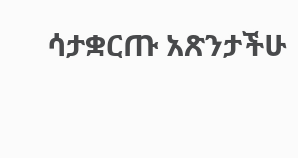ሳታቋርጡ አጽንታችሁ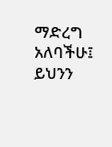ማድረግ አለባችሁ፤ ይህንን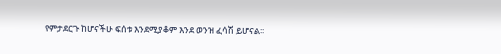የምታደርጉ ከሆናችሁ ፍሰቱ እንደሚያቆም እንደ ወንዝ ፈሳሽ ይሆናል፡፡